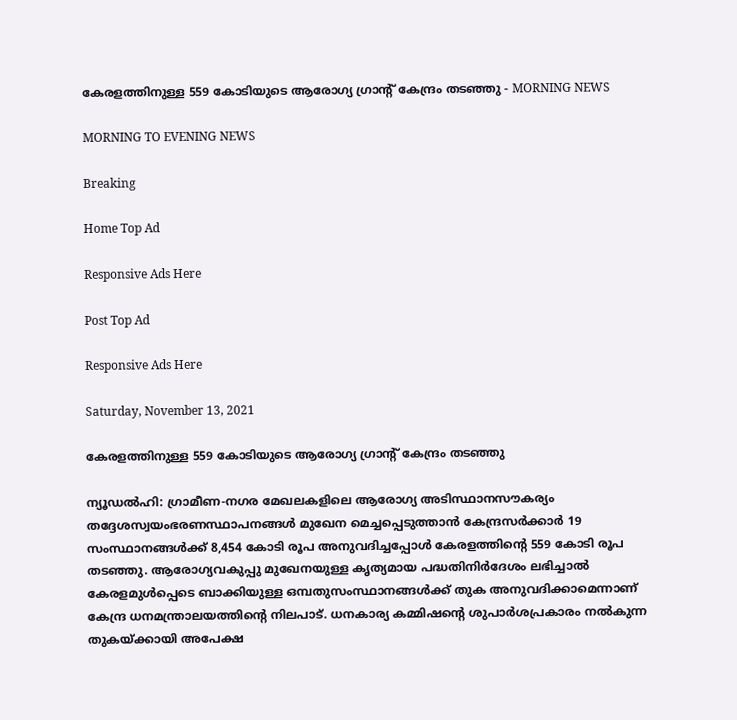കേരളത്തിനുള്ള 559 കോടിയുടെ ആരോഗ്യ ഗ്രാന്റ് കേന്ദ്രം തടഞ്ഞു - MORNING NEWS

MORNING TO EVENING NEWS

Breaking

Home Top Ad

Responsive Ads Here

Post Top Ad

Responsive Ads Here

Saturday, November 13, 2021

കേരളത്തിനുള്ള 559 കോടിയുടെ ആരോഗ്യ ഗ്രാന്റ് കേന്ദ്രം തടഞ്ഞു

ന്യൂഡൽഹി: ഗ്രാമീണ-നഗര മേഖലകളിലെ ആരോഗ്യ അടിസ്ഥാനസൗകര്യം തദ്ദേശസ്വയംഭരണസ്ഥാപനങ്ങൾ മുഖേന മെച്ചപ്പെടുത്താൻ കേന്ദ്രസർക്കാർ 19 സംസ്ഥാനങ്ങൾക്ക് 8,454 കോടി രൂപ അനുവദിച്ചപ്പോൾ കേരളത്തിന്റെ 559 കോടി രൂപ തടഞ്ഞു. ആരോഗ്യവകുപ്പു മുഖേനയുള്ള കൃത്യമായ പദ്ധതിനിർദേശം ലഭിച്ചാൽ കേരളമുൾപ്പെടെ ബാക്കിയുള്ള ഒമ്പതുസംസ്ഥാനങ്ങൾക്ക് തുക അനുവദിക്കാമെന്നാണ് കേന്ദ്ര ധനമന്ത്രാലയത്തിന്റെ നിലപാട്. ധനകാര്യ കമ്മിഷന്റെ ശുപാർശപ്രകാരം നൽകുന്ന തുകയ്ക്കായി അപേക്ഷ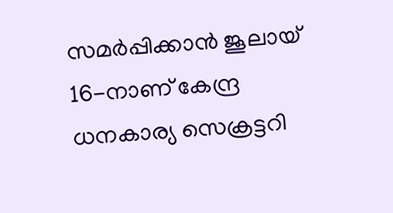സമർപ്പിക്കാൻ ജൂലായ് 16-നാണ് കേന്ദ്ര ധനകാര്യ സെക്രട്ടറി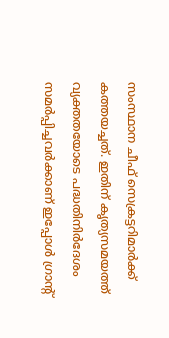സംസ്ഥാന ചീഫ് സെക്രട്ടറിമാർക്ക് കത്തയച്ചത്. ഇതിന് കൃത്യസമയത്ത് വ്യക്തതയോടെ പദ്ധതിനിർദേശം സമർപ്പിച്ചവർക്കാണ് ഇപ്പോൾ ഗ്രാന്റ്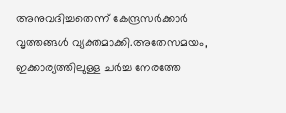അനുവദിച്ചതെന്ന് കേന്ദ്രസർക്കാർ വൃത്തങ്ങൾ വ്യക്തമാക്കി.അതേസമയം, ഇക്കാര്യത്തിലുള്ള ചർച്ച നേരത്തേ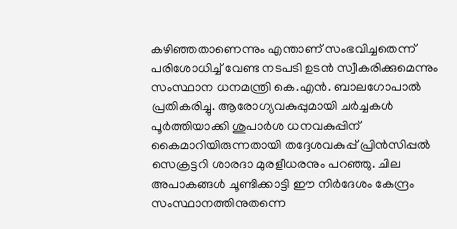കഴിഞ്ഞതാണെന്നും എന്താണ് സംഭവിച്ചതെന്ന് പരിശോധിച്ച് വേണ്ട നടപടി ഉടൻ സ്വീകരിക്കുമെന്നും സംസ്ഥാന ധനമന്ത്രി കെ.എൻ. ബാലഗോപാൽ പ്രതികരിച്ചു. ആരോഗ്യവകുപ്പുമായി ചർച്ചകൾ പൂർത്തിയാക്കി ശുപാർശ ധനവകുപ്പിന് കൈമാറിയിരുന്നതായി തദ്ദേശവകുപ്പ് പ്രിൻസിപ്പൽ സെക്രട്ടറി ശാരദാ മുരളീധരനും പറഞ്ഞു. ചില അപാകങ്ങൾ ചൂണ്ടിക്കാട്ടി ഈ നിർദേശം കേന്ദ്രം സംസ്ഥാനത്തിനുതന്നെ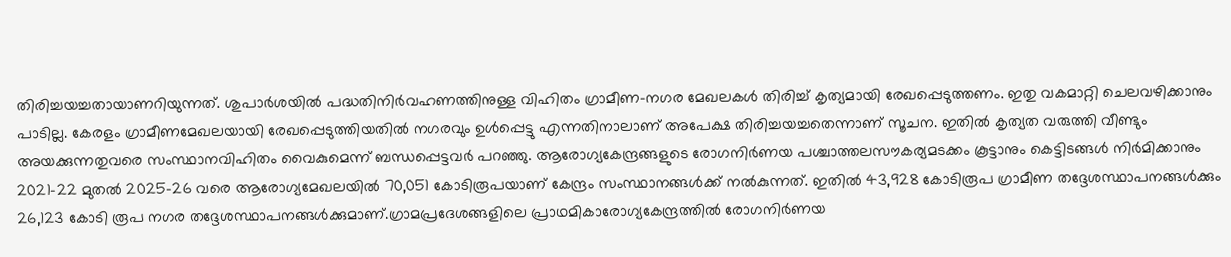തിരിച്ചയച്ചതായാണറിയുന്നത്. ശുപാർശയിൽ പദ്ധതിനിർവഹണത്തിനുള്ള വിഹിതം ഗ്രാമീണ-നഗര മേഖലകൾ തിരിച്ച് കൃത്യമായി രേഖപ്പെടുത്തണം. ഇതു വകമാറ്റി ചെലവഴിക്കാനും പാടില്ല. കേരളം ഗ്രാമീണമേഖലയായി രേഖപ്പെടുത്തിയതിൽ നഗരവും ഉൾപ്പെട്ടു എന്നതിനാലാണ് അപേക്ഷ തിരിച്ചയച്ചതെന്നാണ് സൂചന. ഇതിൽ കൃത്യത വരുത്തി വീണ്ടും അയക്കുന്നതുവരെ സംസ്ഥാനവിഹിതം വൈകുമെന്ന് ബന്ധപ്പെട്ടവർ പറഞ്ഞു. ആരോഗ്യകേന്ദ്രങ്ങളുടെ രോഗനിർണയ പശ്ചാത്തലസൗകര്യമടക്കം കൂട്ടാനും കെട്ടിടങ്ങൾ നിർമിക്കാനും 2021-22 മുതൽ 2025-26 വരെ ആരോഗ്യമേഖലയിൽ 70,051 കോടിരൂപയാണ് കേന്ദ്രം സംസ്ഥാനങ്ങൾക്ക് നൽകുന്നത്. ഇതിൽ 43,928 കോടിരൂപ ഗ്രാമീണ തദ്ദേശസ്ഥാപനങ്ങൾക്കും 26,123 കോടി രൂപ നഗര തദ്ദേശസ്ഥാപനങ്ങൾക്കുമാണ്.ഗ്രാമപ്രദേശങ്ങളിലെ പ്രാഥമികാരോഗ്യകേന്ദ്രത്തിൽ രോഗനിർണയ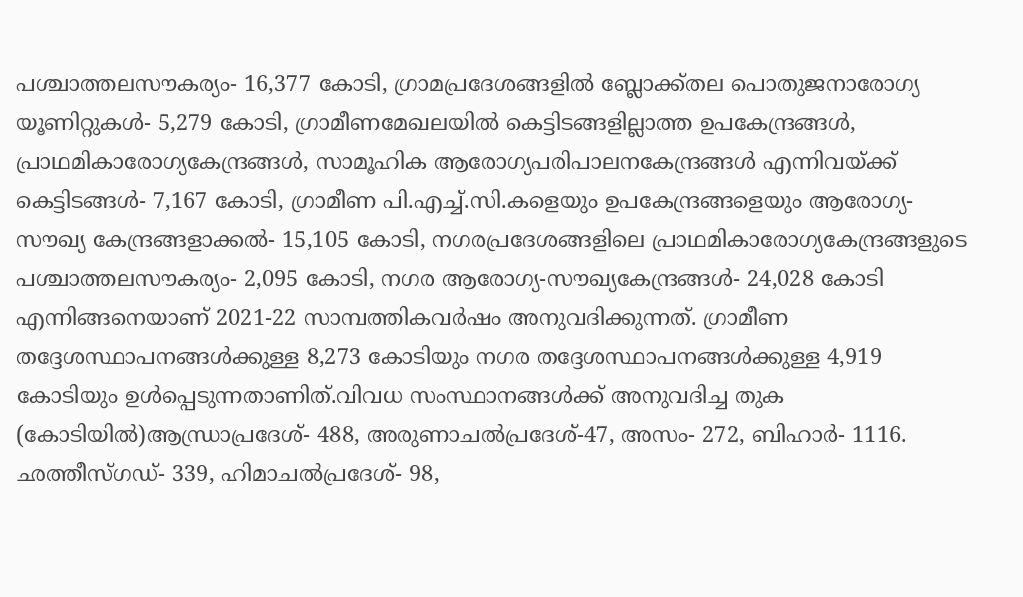പശ്ചാത്തലസൗകര്യം- 16,377 കോടി, ഗ്രാമപ്രദേശങ്ങളിൽ ബ്ലോക്ക്തല പൊതുജനാരോഗ്യ യൂണിറ്റുകൾ- 5,279 കോടി, ഗ്രാമീണമേഖലയിൽ കെട്ടിടങ്ങളില്ലാത്ത ഉപകേന്ദ്രങ്ങൾ, പ്രാഥമികാരോഗ്യകേന്ദ്രങ്ങൾ, സാമൂഹിക ആരോഗ്യപരിപാലനകേന്ദ്രങ്ങൾ എന്നിവയ്ക്ക് കെട്ടിടങ്ങൾ- 7,167 കോടി, ഗ്രാമീണ പി.എച്ച്.സി.കളെയും ഉപകേന്ദ്രങ്ങളെയും ആരോഗ്യ-സൗഖ്യ കേന്ദ്രങ്ങളാക്കൽ- 15,105 കോടി, നഗരപ്രദേശങ്ങളിലെ പ്രാഥമികാരോഗ്യകേന്ദ്രങ്ങളുടെ പശ്ചാത്തലസൗകര്യം- 2,095 കോടി, നഗര ആരോഗ്യ-സൗഖ്യകേന്ദ്രങ്ങൾ- 24,028 കോടി എന്നിങ്ങനെയാണ് 2021-22 സാമ്പത്തികവർഷം അനുവദിക്കുന്നത്. ഗ്രാമീണ തദ്ദേശസ്ഥാപനങ്ങൾക്കുള്ള 8,273 കോടിയും നഗര തദ്ദേശസ്ഥാപനങ്ങൾക്കുള്ള 4,919 കോടിയും ഉൾപ്പെടുന്നതാണിത്.വിവധ സംസ്ഥാനങ്ങൾക്ക് അനുവദിച്ച തുക (കോടിയിൽ)ആന്ധ്രാപ്രദേശ്- 488, അരുണാചൽപ്രദേശ്-47, അസം- 272, ബിഹാർ- 1116. ഛത്തീസ്ഗഡ്- 339, ഹിമാചൽപ്രദേശ്- 98,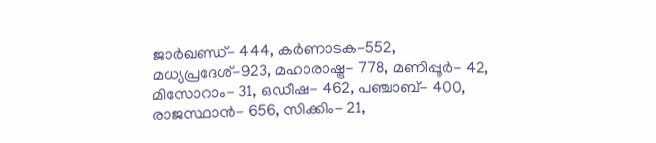ജാർഖണ്ഡ്- 444, കർണാടക-552, മധ്യപ്രദേശ്-923, മഹാരാഷ്ട്ര- 778, മണിപ്പൂർ- 42, മിസോറാം- 31, ഒഡീഷ- 462, പഞ്ചാബ്- 400, രാജസ്ഥാൻ- 656, സിക്കിം- 21,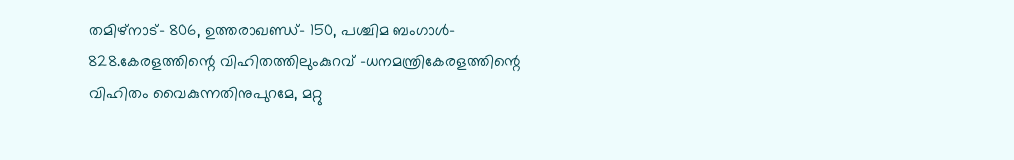തമിഴ്‌നാട്- 806, ഉത്തരാഖണ്ഡ്- 150, പശ്ചിമ ബംഗാൾ- 828.കേരളത്തിന്റെ വിഹിതത്തിലുംകുറവ് -ധനമന്ത്രികേരളത്തിന്റെ വിഹിതം വൈകുന്നതിനുപുറമേ, മറ്റു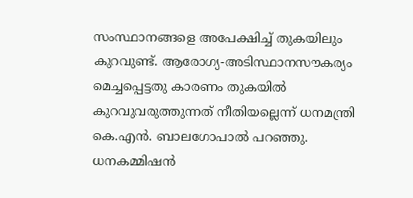സംസ്ഥാനങ്ങളെ അപേക്ഷിച്ച് തുകയിലും കുറവുണ്ട്. ആരോഗ്യ-അടിസ്ഥാനസൗകര്യം മെച്ചപ്പെട്ടതു കാരണം തുകയിൽ കുറവുവരുത്തുന്നത് നീതിയല്ലെന്ന് ധനമന്ത്രി കെ.എൻ. ബാലഗോപാൽ പറഞ്ഞു. ധനകമ്മിഷൻ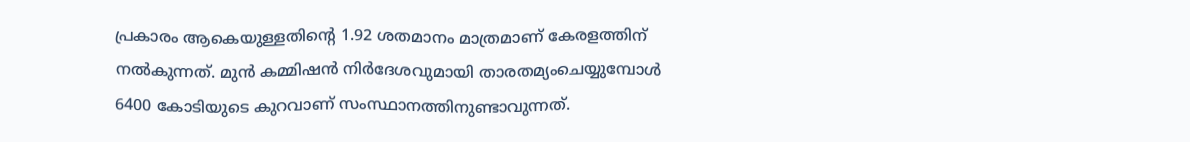പ്രകാരം ആകെയുള്ളതിന്റെ 1.92 ശതമാനം മാത്രമാണ് കേരളത്തിന് നൽകുന്നത്. മുൻ കമ്മിഷൻ നിർദേശവുമായി താരതമ്യംചെയ്യുമ്പോൾ 6400 കോടിയുടെ കുറവാണ് സംസ്ഥാനത്തിനുണ്ടാവുന്നത്.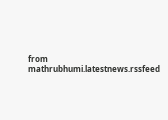from mathrubhumi.latestnews.rssfeed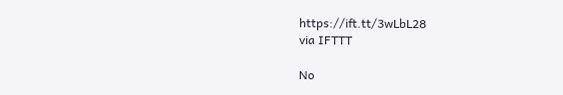https://ift.tt/3wLbL28
via IFTTT

No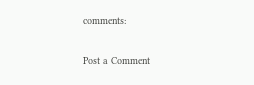comments:

Post a Comment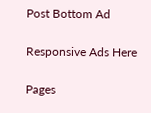Post Bottom Ad

Responsive Ads Here

Pages